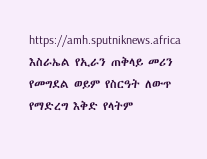https://amh.sputniknews.africa
እስራኤል የኢራን ጠቅላይ መሪን የመግደል ወይም የስርዓት ለውጥ የማድረግ እቅድ የላትም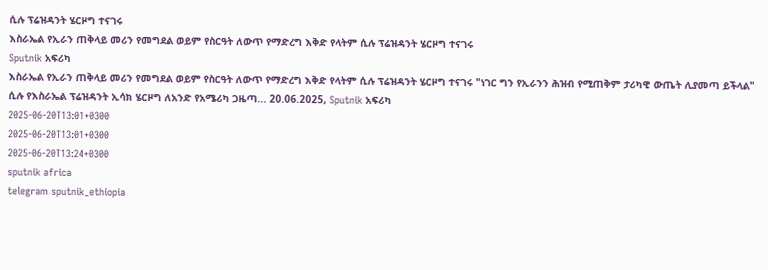ሲሉ ፕሬዝዳንት ሄርዞግ ተናገሩ
እስራኤል የኢራን ጠቅላይ መሪን የመግደል ወይም የስርዓት ለውጥ የማድረግ እቅድ የላትም ሲሉ ፕሬዝዳንት ሄርዞግ ተናገሩ
Sputnik አፍሪካ
እስራኤል የኢራን ጠቅላይ መሪን የመግደል ወይም የስርዓት ለውጥ የማድረግ እቅድ የላትም ሲሉ ፕሬዝዳንት ሄርዞግ ተናገሩ "ነገር ግን የኢራንን ሕዝብ የሚጠቅም ታሪካዊ ውጤት ሊያመጣ ይችላል" ሲሉ የእስራኤል ፕሬዝዳንት ኢሳክ ሄርዞግ ለአንድ የአሜሪካ ጋዜጣ... 20.06.2025, Sputnik አፍሪካ
2025-06-20T13:01+0300
2025-06-20T13:01+0300
2025-06-20T13:24+0300
sputnik africa
telegram sputnik_ethiopia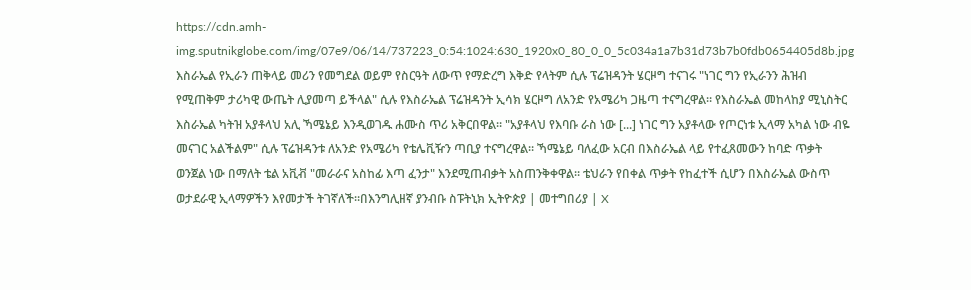https://cdn.amh-img.sputnikglobe.com/img/07e9/06/14/737223_0:54:1024:630_1920x0_80_0_0_5c034a1a7b31d73b7b0fdb0654405d8b.jpg
እስራኤል የኢራን ጠቅላይ መሪን የመግደል ወይም የስርዓት ለውጥ የማድረግ እቅድ የላትም ሲሉ ፕሬዝዳንት ሄርዞግ ተናገሩ "ነገር ግን የኢራንን ሕዝብ የሚጠቅም ታሪካዊ ውጤት ሊያመጣ ይችላል" ሲሉ የእስራኤል ፕሬዝዳንት ኢሳክ ሄርዞግ ለአንድ የአሜሪካ ጋዜጣ ተናግረዋል። የእስራኤል መከላከያ ሚኒስትር እስራኤል ካትዝ አያቶላህ አሊ ኻሜኔይ እንዲወገዱ ሐሙስ ጥሪ አቅርበዋል። "አያቶላህ የእባቡ ራስ ነው [...] ነገር ግን አያቶላው የጦርነቱ ኢላማ አካል ነው ብዬ መናገር አልችልም" ሲሉ ፕሬዝዳንቱ ለአንድ የአሜሪካ የቴሌቪዥን ጣቢያ ተናግረዋል። ኻሜኔይ ባለፈው አርብ በእስራኤል ላይ የተፈጸመውን ከባድ ጥቃት ወንጀል ነው በማለት ቴል አቪቭ "መራራና አስከፊ እጣ ፈንታ" እንደሚጠብቃት አስጠንቅቀዋል። ቴህራን የበቀል ጥቃት የከፈተች ሲሆን በእስራኤል ውስጥ ወታደራዊ ኢላማዎችን እየመታች ትገኛለች።በእንግሊዘኛ ያንብቡ ስፑትኒክ ኢትዮጵያ | መተግበሪያ | X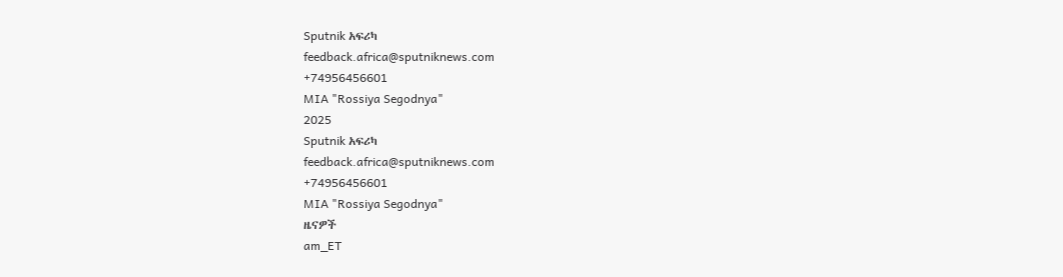Sputnik አፍሪካ
feedback.africa@sputniknews.com
+74956456601
MIA "Rossiya Segodnya"
2025
Sputnik አፍሪካ
feedback.africa@sputniknews.com
+74956456601
MIA "Rossiya Segodnya"
ዜናዎች
am_ET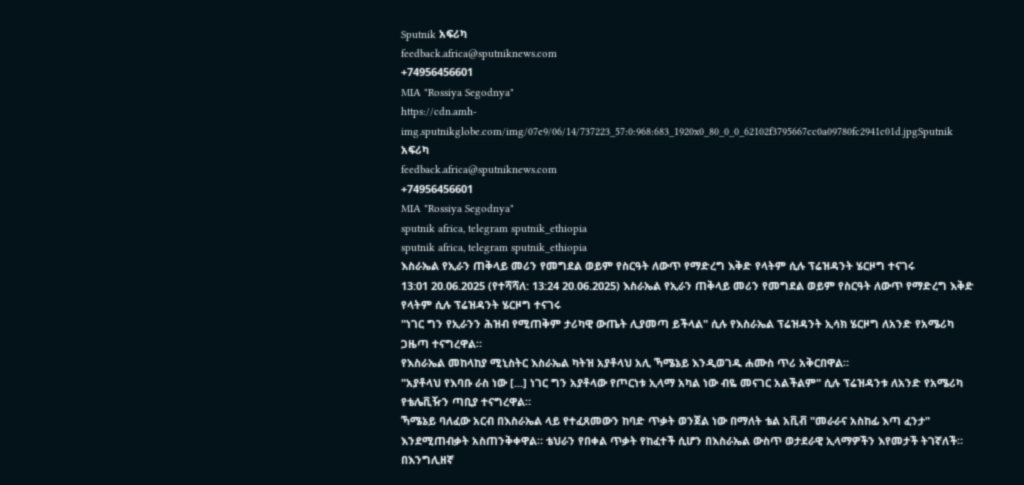Sputnik አፍሪካ
feedback.africa@sputniknews.com
+74956456601
MIA "Rossiya Segodnya"
https://cdn.amh-img.sputnikglobe.com/img/07e9/06/14/737223_57:0:968:683_1920x0_80_0_0_62102f3795667cc0a09780fc2941c01d.jpgSputnik አፍሪካ
feedback.africa@sputniknews.com
+74956456601
MIA "Rossiya Segodnya"
sputnik africa, telegram sputnik_ethiopia
sputnik africa, telegram sputnik_ethiopia
እስራኤል የኢራን ጠቅላይ መሪን የመግደል ወይም የስርዓት ለውጥ የማድረግ እቅድ የላትም ሲሉ ፕሬዝዳንት ሄርዞግ ተናገሩ
13:01 20.06.2025 (የተሻሻለ: 13:24 20.06.2025) እስራኤል የኢራን ጠቅላይ መሪን የመግደል ወይም የስርዓት ለውጥ የማድረግ እቅድ የላትም ሲሉ ፕሬዝዳንት ሄርዞግ ተናገሩ
"ነገር ግን የኢራንን ሕዝብ የሚጠቅም ታሪካዊ ውጤት ሊያመጣ ይችላል" ሲሉ የእስራኤል ፕሬዝዳንት ኢሳክ ሄርዞግ ለአንድ የአሜሪካ ጋዜጣ ተናግረዋል።
የእስራኤል መከላከያ ሚኒስትር እስራኤል ካትዝ አያቶላህ አሊ ኻሜኔይ እንዲወገዱ ሐሙስ ጥሪ አቅርበዋል።
"አያቶላህ የእባቡ ራስ ነው [...] ነገር ግን አያቶላው የጦርነቱ ኢላማ አካል ነው ብዬ መናገር አልችልም" ሲሉ ፕሬዝዳንቱ ለአንድ የአሜሪካ የቴሌቪዥን ጣቢያ ተናግረዋል።
ኻሜኔይ ባለፈው አርብ በእስራኤል ላይ የተፈጸመውን ከባድ ጥቃት ወንጀል ነው በማለት ቴል አቪቭ "መራራና አስከፊ እጣ ፈንታ" እንደሚጠብቃት አስጠንቅቀዋል። ቴህራን የበቀል ጥቃት የከፈተች ሲሆን በእስራኤል ውስጥ ወታደራዊ ኢላማዎችን እየመታች ትገኛለች።
በእንግሊዘኛ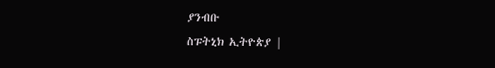ያንብቡ
ስፑትኒክ ኢትዮጵያ |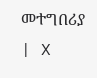መተግበሪያ | X